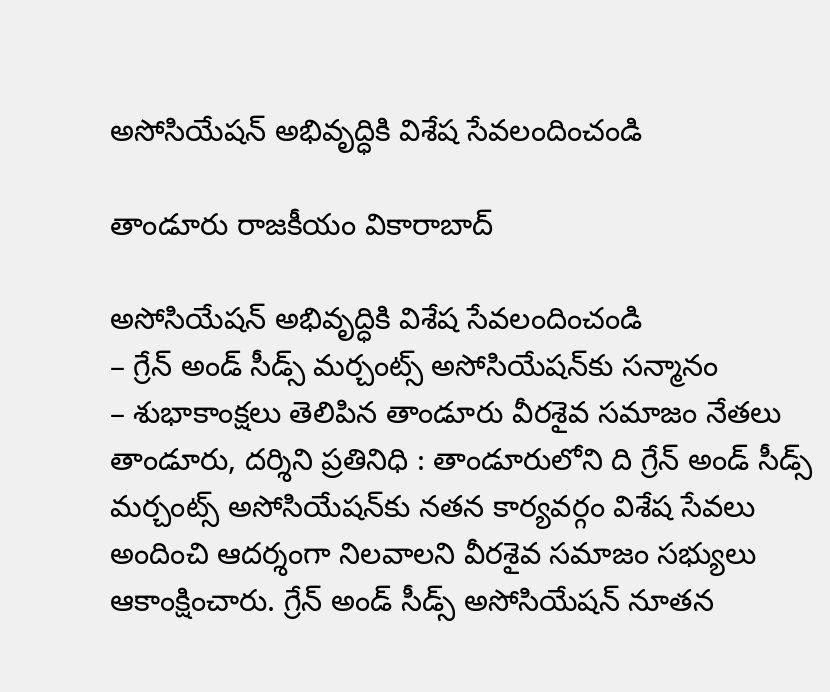అసోసియేషన్ అభివృద్ధికి విశేష సేవలందించండి

తాండూరు రాజకీయం వికారాబాద్

అసోసియేషన్ అభివృద్ధికి విశేష సేవలందించండి
– గ్రేన్‌ అండ్ సీడ్స్ మర్చంట్స్ అసోసియేషన్‌కు సన్మానం
– శుభాకాంక్షలు తెలిపిన తాండూరు వీరశైవ సమాజం నేతలు
తాండూరు, దర్శిని ప్రతినిధి : తాండూరులోని ది గ్రేన్ అండ్ సీడ్స్ మర్చంట్స్ అసోసియేషన్‌కు నతన కార్యవర్గం విశేష సేవలు అందించి ఆదర్శంగా నిలవాలని వీరశైవ సమాజం సభ్యులు ఆకాంక్షించారు. గ్రేన్ అండ్ సీడ్స్ అసోసియేషన్ నూతన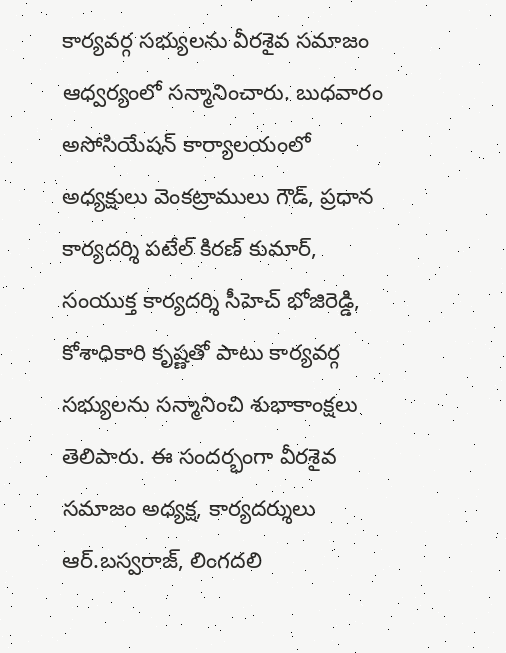కార్యవర్గ సభ్యులను వీరశైవ సమాజం ఆధ్వర్యంలో సన్మానించారు. బుధవారం అసోసియేషన్ కార్యాలయంలో అధ్యక్షులు వెంకట్రాములు గౌడ్, ప్రధాన కార్యదర్శి పటేల్ కిరణ్ కుమార్, సంయుక్త కార్యదర్శి సీహెచ్ భోజిరెడ్డి, కోశాధికారి కృష్ణతో పాటు కార్యవర్గ సభ్యులను సన్మానించి శుభాకాంక్షలు తెలిపారు. ఈ సందర్భంగా వీరశైవ సమాజం అధ్యక్ష, కార్యదర్శులు ఆర్.బస్వరాజ్, లింగదలి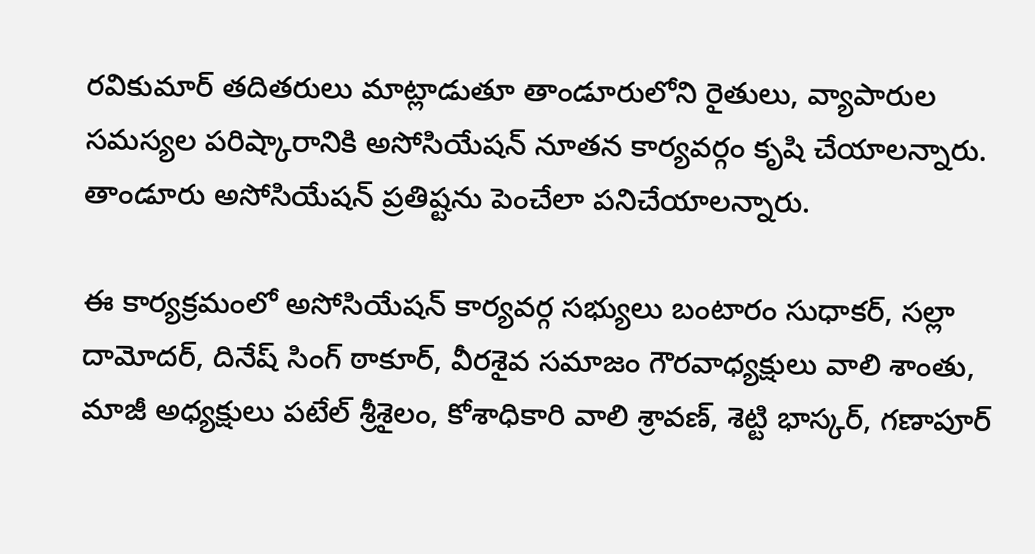రవికుమార్ తదితరులు మాట్లాడుతూ తాండూరులోని రైతులు, వ్యాపారుల సమస్యల పరిష్కారానికి అసోసియేషన్ నూతన కార్యవర్గం కృషి చేయాలన్నారు. తాండూరు అసోసియేషన్ ప్రతిష్టను పెంచేలా పనిచేయాలన్నారు.

ఈ కార్యక్రమంలో అసోసియేషన్ కార్యవర్గ సభ్యులు బంటారం సుధాకర్, సల్లా దామోదర్, దినేష్ సింగ్ ఠాకూర్, వీరశైవ సమాజం గౌరవాధ్యక్షులు వాలి శాంతు, మాజీ అధ్యక్షులు పటేల్ శ్రీశైలం, కోశాధికారి వాలి శ్రావణ్, శెట్టి భాస్కర్, గణాపూర్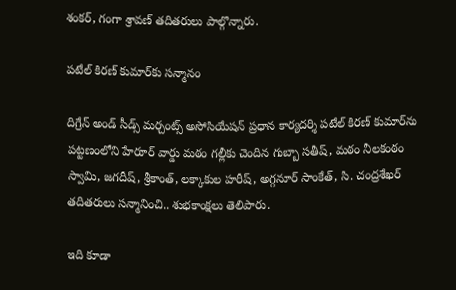శంకర్, గంగా శ్రావణ్ తదితరులు పాల్గొన్నారు.

పటేల్ కిరణ్ కుమార్‌కు సన్మానం

దిగ్రేన్ అండ్ సీడ్స్ మర్చంట్స్ అసోసియేషన్ ప్రధాన కార్యదర్శి పటేల్ కిరణ్ కుమార్‌ను పట్టణంలోని హేరూర్ వార్డు మఠం గల్లీకు చెందిన గుబ్బా సతీష్, మఠం నీలకంఠం స్వామి, జగదీష్, శ్రీకాంత్, లక్కాకుల హరీష్, అగ్గనూర్ సాంకేత్, సి. చంద్రశేఖర్ తదితరులు సన్మానించి.. శుభకాంక్షలు తెలిపారు.

ఇది కూడా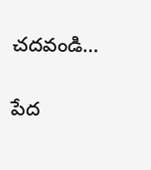చదవండి…

పేద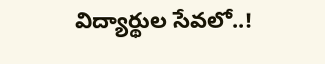విద్యార్థుల సేవలో..!